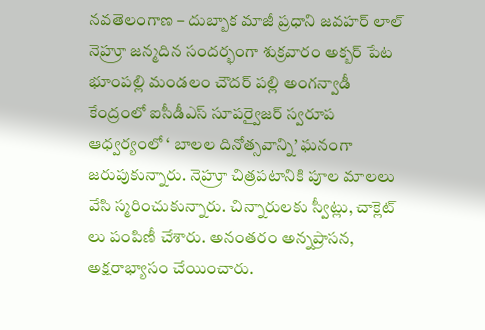నవతెలంగాణ – దుబ్బాక మాజీ ప్రధాని జవహర్ లాల్ నెహ్రూ జన్మదిన సందర్భంగా శుక్రవారం అక్బర్ పేట భూంపల్లి మండలం చౌదర్ పల్లి అంగన్వాడీ కేంద్రంలో ఐసీడీఎస్ సూపర్వైజర్ స్వరూప ఆధ్వర్యంలో ‘ బాలల దినోత్సవాన్ని’ ఘనంగా జరుపుకున్నారు. నెహ్రూ చిత్రపటానికి పూల మాలలు వేసి స్మరించుకున్నారు. చిన్నారులకు స్వీట్లు, చాక్లెట్ లు పంపిణీ చేశారు. అనంతరం అన్నప్రాసన, అక్షరాభ్యాసం చేయించారు.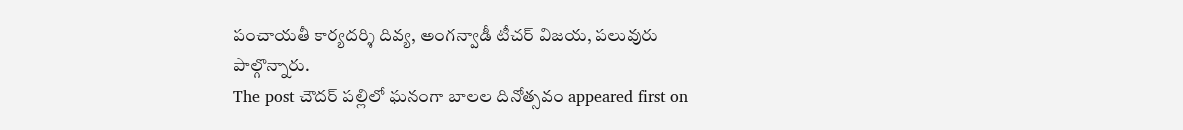పంచాయతీ కార్యదర్శి దివ్య, అంగన్వాడీ టీచర్ విజయ, పలువురు పాల్గొన్నారు.
The post చౌదర్ పల్లిలో ఘనంగా బాలల దినోత్సవం appeared first on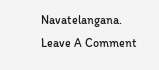Navatelangana.
Leave A Comment